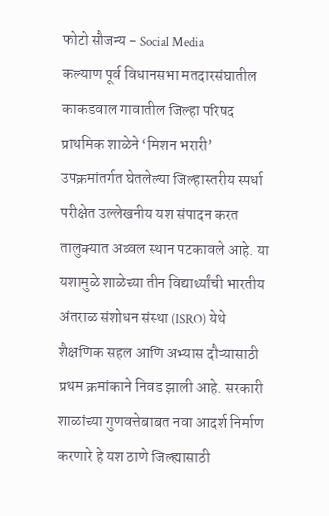फोटो सौजन्य - Social Media
कल्याण पूर्व विधानसभा मतदारसंघातील काकडवाल गावातील जिल्हा परिषद प्राथमिक शाळेने ‘मिशन भरारी’ उपक्रमांतर्गत घेतलेल्या जिल्हास्तरीय स्पर्धा परीक्षेत उल्लेखनीय यश संपादन करत तालुक्यात अव्वल स्थान पटकावले आहे. या यशामुळे शाळेच्या तीन विद्यार्थ्यांची भारतीय अंतराळ संशोधन संस्था (ISRO) येथे शैक्षणिक सहल आणि अभ्यास दौऱ्यासाठी प्रथम क्रमांकाने निवड झाली आहे. सरकारी शाळांच्या गुणवत्तेबाबत नवा आदर्श निर्माण करणारे हे यश ठाणे जिल्ह्यासाठी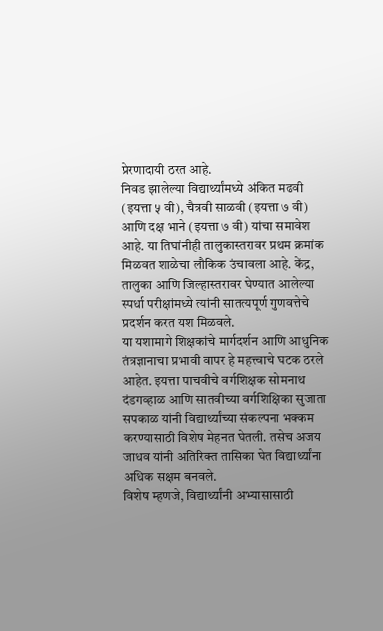प्रेरणादायी ठरत आहे.
निवड झालेल्या विद्यार्थ्यांमध्ये अंकित मढवी (इयत्ता ५ वी), चैत्रवी साळवी (इयत्ता ७ वी) आणि दक्ष भाने (इयत्ता ७ वी) यांचा समावेश आहे. या तिघांनीही तालुकास्तरावर प्रथम क्रमांक मिळवत शाळेचा लौकिक उंचावला आहे. केंद्र, तालुका आणि जिल्हास्तरावर घेण्यात आलेल्या स्पर्धा परीक्षांमध्ये त्यांनी सातत्यपूर्ण गुणवत्तेचे प्रदर्शन करत यश मिळवले.
या यशामागे शिक्षकांचे मार्गदर्शन आणि आधुनिक तंत्रज्ञानाचा प्रभावी वापर हे महत्त्वाचे घटक ठरले आहेत. इयत्ता पाचवीचे वर्गशिक्षक सोमनाथ दंडगव्हाळ आणि सातवीच्या वर्गशिक्षिका सुजाता सपकाळ यांनी विद्यार्थ्यांच्या संकल्पना भक्कम करण्यासाठी विशेष मेहनत घेतली. तसेच अजय जाधव यांनी अतिरिक्त तासिका घेत विद्यार्थ्यांना अधिक सक्षम बनवले.
विशेष म्हणजे, विद्यार्थ्यांनी अभ्यासासाठी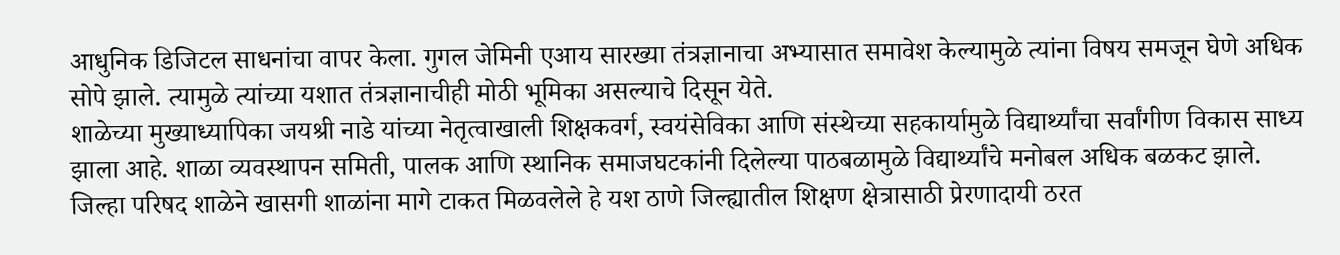आधुनिक डिजिटल साधनांचा वापर केला. गुगल जेमिनी एआय सारख्या तंत्रज्ञानाचा अभ्यासात समावेश केल्यामुळे त्यांना विषय समजून घेणे अधिक सोपे झाले. त्यामुळे त्यांच्या यशात तंत्रज्ञानाचीही मोठी भूमिका असल्याचे दिसून येते.
शाळेच्या मुख्याध्यापिका जयश्री नाडे यांच्या नेतृत्वाखाली शिक्षकवर्ग, स्वयंसेविका आणि संस्थेच्या सहकार्यामुळे विद्यार्थ्यांचा सर्वांगीण विकास साध्य झाला आहे. शाळा व्यवस्थापन समिती, पालक आणि स्थानिक समाजघटकांनी दिलेल्या पाठबळामुळे विद्यार्थ्यांचे मनोबल अधिक बळकट झाले.
जिल्हा परिषद शाळेने खासगी शाळांना मागे टाकत मिळवलेले हे यश ठाणे जिल्ह्यातील शिक्षण क्षेत्रासाठी प्रेरणादायी ठरत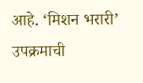आहे. ‘मिशन भरारी’ उपक्रमाची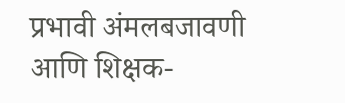प्रभावी अंमलबजावणी आणि शिक्षक-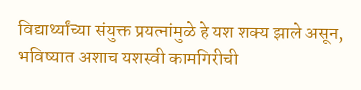विद्यार्थ्यांच्या संयुक्त प्रयत्नांमुळे हे यश शक्य झाले असून, भविष्यात अशाच यशस्वी कामगिरीची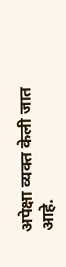अपेक्षा व्यक्त केली जात आहे.